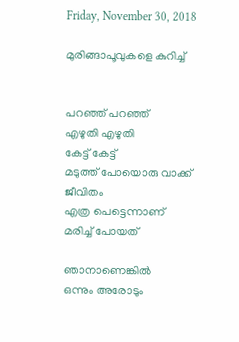Friday, November 30, 2018

മുരിങ്ങാപൂവുകളെ കുറിച്ച്


പറഞ്ഞ് പറഞ്ഞ്
എഴുതി എഴുതി
കേട്ട് കേട്ട്
മടുത്ത് പോയൊരു വാക്ക്
ജീവിതം
എത്ര പെട്ടെന്നാണ്‌
മരിച്ച് പോയത്

ഞാനാണെങ്കില്‍
ഒന്നും അരോടും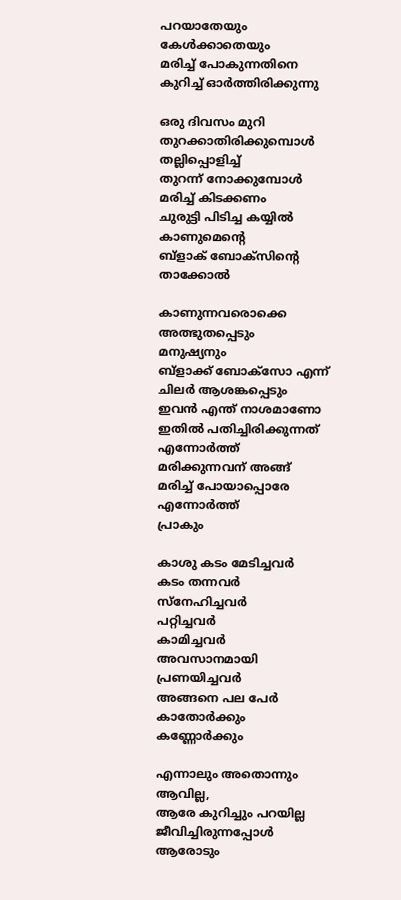പറയാതേയും
കേള്‍ക്കാതെയും
മരിച്ച് പോകുന്നതിനെ
കുറിച്ച് ഓര്‍ത്തിരിക്കുന്നു

ഒരു ദിവസം മുറി
തുറക്കാതിരിക്കുമ്പൊള്‍
തല്ലിപ്പൊളിച്ച്
തുറന്ന് നോക്കുമ്പോള്‍
മരിച്ച് കിടക്കണം
ചുരുട്ടി പിടിച്ച കയ്യില്‍
കാണുമെന്റെ
ബ്ളാക് ബോക്സിന്റെ
താക്കോല്‍

കാണുന്നവരൊക്കെ
അത്ഭുതപ്പെടും
മനുഷ്യനും
ബ്ളാക്ക് ബോക്സോ എന്ന്
ചിലര്‍ ആശങ്കപ്പെടും
ഇവന്‍ എന്ത് നാശമാണോ
ഇതില്‍ പതിച്ചിരിക്കുന്നത്
എന്നോര്‍ത്ത്
മരിക്കുന്നവന്‌ അങ്ങ്
മരിച്ച് പോയാപ്പൊരേ
എന്നോര്‍ത്ത്
പ്രാകും

കാശു കടം മേടിച്ചവര്‍
കടം തന്നവര്‍
സ്നേഹിച്ചവര്‍
പറ്റിച്ചവര്‍
കാമിച്ചവര്‍
അവസാനമായി
പ്രണയിച്ചവര്‍
അങ്ങനെ പല പേര്‍
കാതോര്‍ക്കും
കണ്ണോര്‍ക്കും

എന്നാലും അതൊന്നും
ആവില്ല,
ആരേ കുറിച്ചും പറയില്ല
ജീവിച്ചിരുന്നപ്പോള്‍
ആരോടും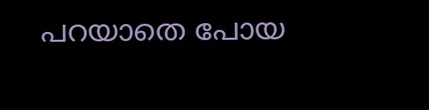പറയാതെ പോയ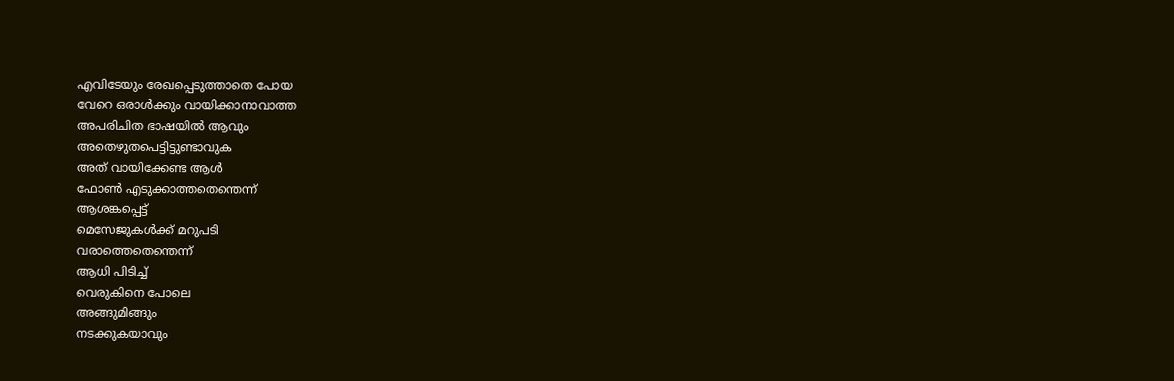എവിടേയും രേഖപ്പെടുത്താതെ പോയ
വേറെ ഒരാള്‍ക്കും വായിക്കാനാവാത്ത
അപരിചിത ഭാഷയില്‍ ആവും
അതെഴുതപെട്ടിട്ടുണ്ടാവുക
അത് വായിക്കേണ്ട ആള്‍
ഫോണ്‍ എടുക്കാത്തതെന്തെന്ന്
ആശങ്കപ്പെട്ട്
മെസേജുകള്‍ക്ക് മറുപടി
വരാത്തെതെന്തെന്ന്
ആധി പിടിച്ച്
വെരുകിനെ പോലെ
അങ്ങുമിങ്ങും
നടക്കുകയാവും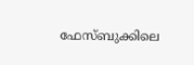ഫേസ്‌ബുക്കിലെ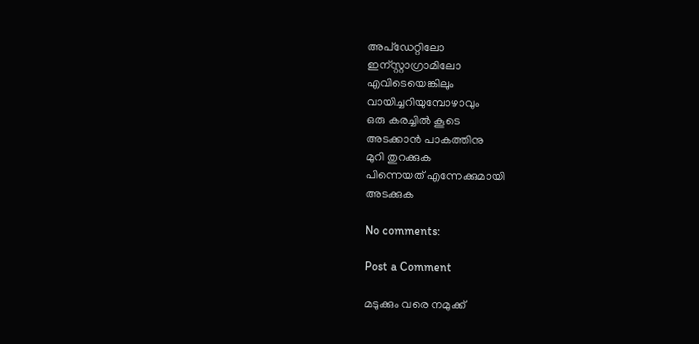അപ്ഡേറ്റിലോ
ഇന്സ്റ്റാഗ്രാമിലോ
എവിടെയെങ്കിലും
വായിച്ചറിയുമ്പോഴാവും
ഒരു കരച്ചില്‍ കൂടെ
അടക്കാന്‍ പാകത്തിനു
മുറി തുറക്കുക
പിന്നെയത് എന്നേക്കുമായി
അടക്കുക

No comments:

Post a Comment

മടുക്കും വരെ നമുക്ക്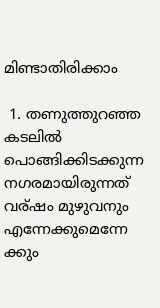മിണ്ടാതിരിക്കാം

 1. തണുത്തുറഞ്ഞ കടലില്‍  പൊങ്ങിക്കിടക്കുന്ന നഗരമായിരുന്നത് വര്ഷം മുഴുവനും എന്നേക്കുമെന്നേ ക്കും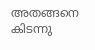അതങ്ങനെ കിടന്നു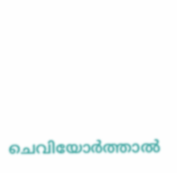ചെവിയോര്‍ത്താല്‍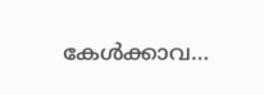കേള്‍ക്കാവ...